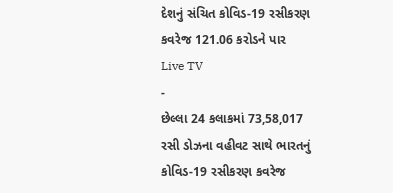દેશનું સંચિત કોવિડ-19 રસીકરણ કવરેજ 121.06 કરોડને પાર
Live TV
-
છેલ્લા 24 કલાકમાં 73,58,017 રસી ડોઝના વહીવટ સાથે ભારતનું કોવિડ-19 રસીકરણ કવરેજ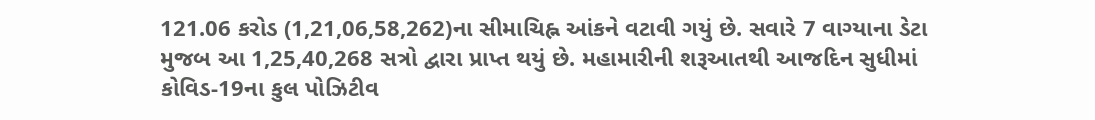121.06 કરોડ (1,21,06,58,262)ના સીમાચિહ્ન આંકને વટાવી ગયું છે. સવારે 7 વાગ્યાના ડેટા મુજબ આ 1,25,40,268 સત્રો દ્વારા પ્રાપ્ત થયું છે. મહામારીની શરૂઆતથી આજદિન સુધીમાં કોવિડ-19ના કુલ પોઝિટીવ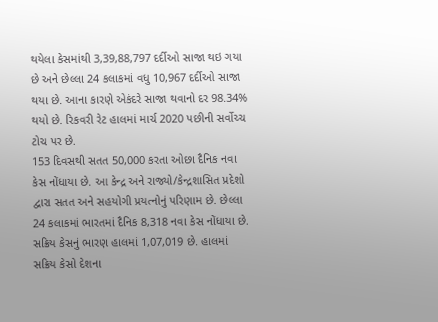થયેલા કેસમાંથી 3,39,88,797 દર્દીઓ સાજા થઇ ગયા છે અને છેલ્લા 24 કલાકમાં વધુ 10,967 દર્દીઓ સાજા થયા છે. આના કારણે એકંદરે સાજા થવાનો દર 98.34% થયો છે. રિકવરી રેટ હાલમાં માર્ચ 2020 પછીની સર્વોચ્ચ ટોચ પર છે.
153 દિવસથી સતત 50,000 કરતા ઓછા દૈનિક નવા કેસ નોંધાયા છે. આ કેન્દ્ર અને રાજ્યો/કેન્દ્રશાસિત પ્રદેશો દ્વારા સતત અને સહયોગી પ્રયત્નોનું પરિણામ છે. છેલ્લા 24 કલાકમાં ભારતમાં દૈનિક 8,318 નવા કેસ નોંધાયા છે. સક્રિય કેસનું ભારણ હાલમાં 1,07,019 છે. હાલમાં સક્રિય કેસો દેશના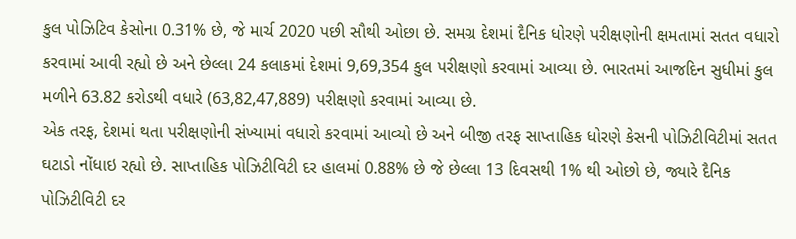કુલ પોઝિટિવ કેસોના 0.31% છે, જે માર્ચ 2020 પછી સૌથી ઓછા છે. સમગ્ર દેશમાં દૈનિક ધોરણે પરીક્ષણોની ક્ષમતામાં સતત વધારો કરવામાં આવી રહ્યો છે અને છેલ્લા 24 કલાકમાં દેશમાં 9,69,354 કુલ પરીક્ષણો કરવામાં આવ્યા છે. ભારતમાં આજદિન સુધીમાં કુલ મળીને 63.82 કરોડથી વધારે (63,82,47,889) પરીક્ષણો કરવામાં આવ્યા છે.
એક તરફ, દેશમાં થતા પરીક્ષણોની સંખ્યામાં વધારો કરવામાં આવ્યો છે અને બીજી તરફ સાપ્તાહિક ધોરણે કેસની પોઝિટીવિટીમાં સતત ઘટાડો નોંધાઇ રહ્યો છે. સાપ્તાહિક પોઝિટીવિટી દર હાલમાં 0.88% છે જે છેલ્લા 13 દિવસથી 1% થી ઓછો છે, જ્યારે દૈનિક પોઝિટીવિટી દર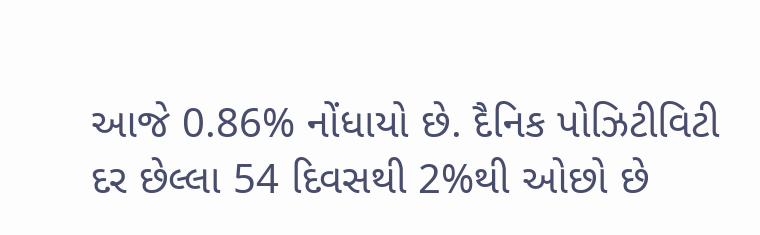આજે 0.86% નોંધાયો છે. દૈનિક પોઝિટીવિટી દર છેલ્લા 54 દિવસથી 2%થી ઓછો છે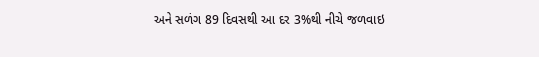અને સળંગ 89 દિવસથી આ દર 3%થી નીચે જળવાઇ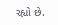રહ્યો છે.